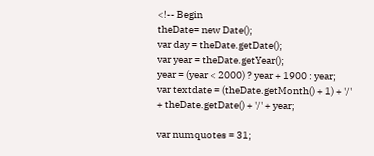<!-- Begin
theDate= new Date();
var day = theDate.getDate();
var year = theDate.getYear();
year = (year < 2000) ? year + 1900 : year;
var textdate = (theDate.getMonth() + 1) + '/' + theDate.getDate() + '/' + year;

var numquotes = 31;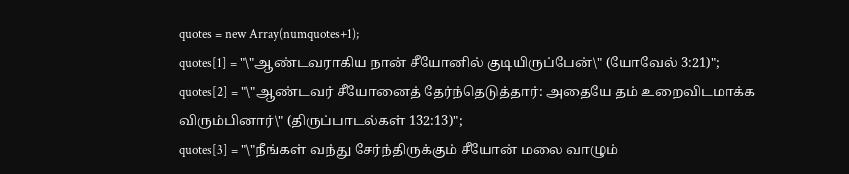quotes = new Array(numquotes+1);
quotes[1] = "\"ஆண்டவராகிய நான் சீயோனில் குடியிருப்பேன்\" (யோவேல் 3:21)";
quotes[2] = "\"ஆண்டவர் சீயோனைத் தேர்ந்தெடுத்தார்: அதையே தம் உறைவிடமாக்க விரும்பினார்\" (திருப்பாடல்கள் 132:13)";
quotes[3] = "\"நீங்கள் வந்து சேர்ந்திருக்கும் சீயோன் மலை வாழும்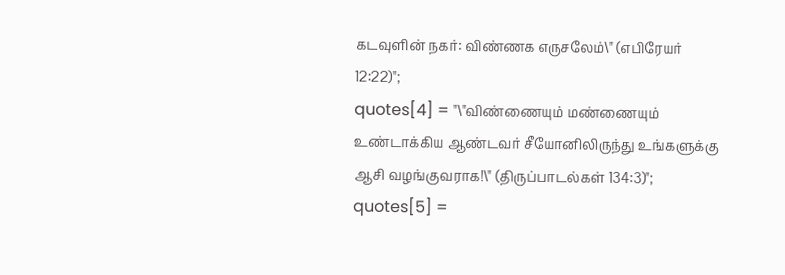கடவுளின் நகர்: விண்ணக எருசலேம்\" (எபிரேயர்  12:22)";
quotes[4] = "\"விண்ணையும் மண்ணையும் உண்டாக்கிய ஆண்டவர் சீயோனிலிருந்து உங்களுக்கு ஆசி வழங்குவராக!\" (திருப்பாடல்கள் 134:3)";
quotes[5] =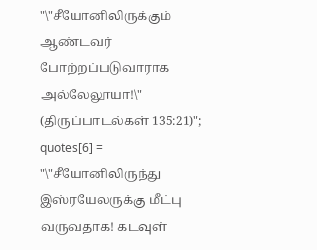"\"சீயோனிலிருக்கும் ஆண்டவர் போற்றப்படுவாராக அல்லேலூயா!\" (திருப்பாடல்கள் 135:21)";
quotes[6] = "\"சீயோனிலிருந்து இஸ்ரயேலருக்கு மீட்பு வருவதாக! கடவுள்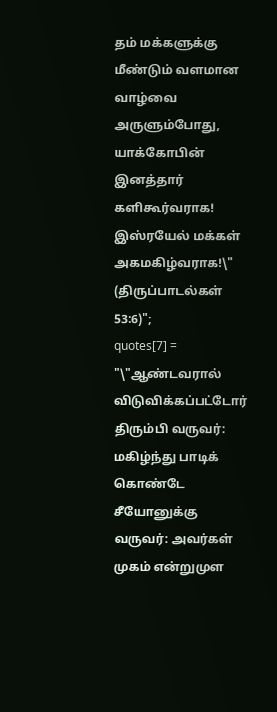தம் மக்களுக்கு மீண்டும் வளமான வாழ்வை அருளும்போது, யாக்கோபின் இனத்தார் களிகூர்வராக! இஸ்ரயேல் மக்கள் அகமகிழ்வராக!\" (திருப்பாடல்கள் 53:6)";
quotes[7] = "\"ஆண்டவரால் விடுவிக்கப்பட்டோர் திரும்பி வருவர்: மகிழ்ந்து பாடிக் கொண்டே சீயோனுக்கு வருவர்: அவர்கள் முகம் என்றுமுள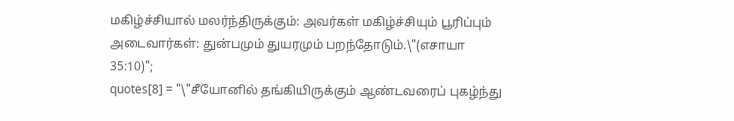மகிழ்ச்சியால் மலர்ந்திருக்கும்: அவர்கள் மகிழ்ச்சியும் பூரிப்பும் அடைவார்கள்: துன்பமும் துயரமும் பறந்தோடும்.\"(எசாயா 35:10)";
quotes[8] = "\"சீயோனில் தங்கியிருக்கும் ஆண்டவரைப் புகழ்ந்து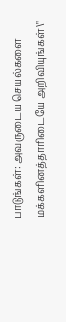பாடுங்கள்: அவருடைய செயல்களை மக்களினத்தாரிடையே அறிவியுங்கள்\"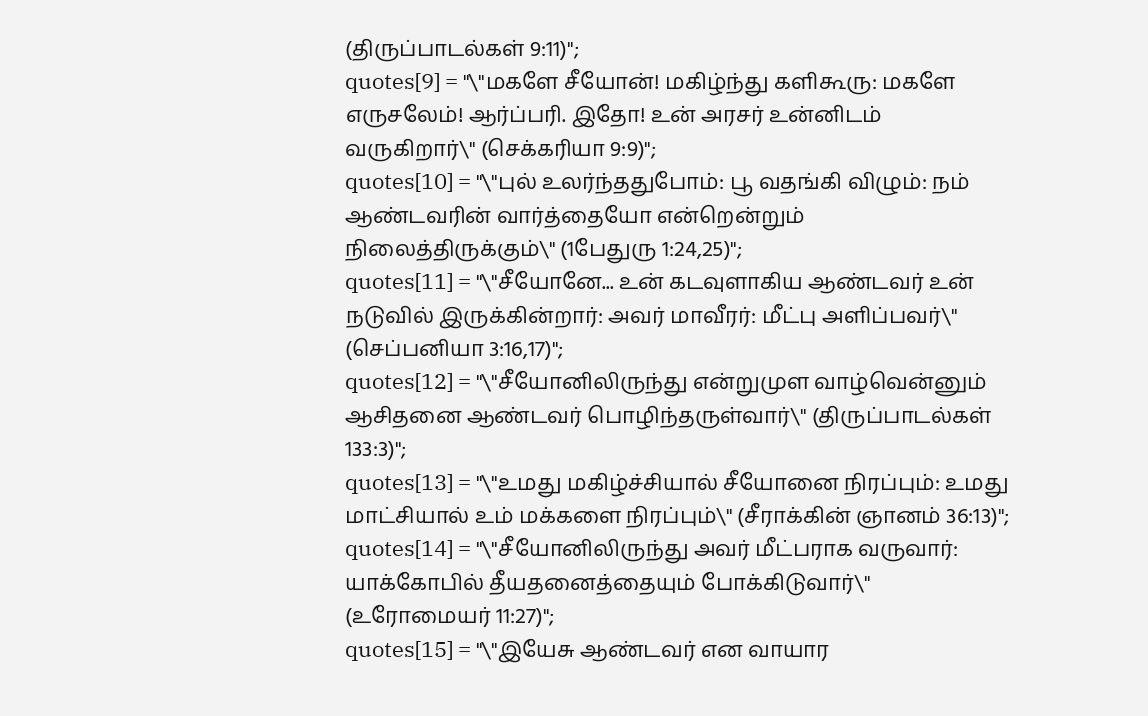(திருப்பாடல்கள் 9:11)";
quotes[9] = "\"மகளே சீயோன்! மகிழ்ந்து களிகூரு: மகளே எருசலேம்! ஆர்ப்பரி. இதோ! உன் அரசர் உன்னிடம் வருகிறார்\" (செக்கரியா 9:9)";
quotes[10] = "\"புல் உலர்ந்ததுபோம்: பூ வதங்கி விழும்: நம் ஆண்டவரின் வார்த்தையோ என்றென்றும் நிலைத்திருக்கும்\" (1பேதுரு 1:24,25)";
quotes[11] = "\"சீயோனே... உன் கடவுளாகிய ஆண்டவர் உன் நடுவில் இருக்கின்றார்: அவர் மாவீரர்: மீட்பு அளிப்பவர்\" (செப்பனியா 3:16,17)";
quotes[12] = "\"சீயோனிலிருந்து என்றுமுள வாழ்வென்னும் ஆசிதனை ஆண்டவர் பொழிந்தருள்வார்\" (திருப்பாடல்கள் 133:3)";
quotes[13] = "\"உமது மகிழ்ச்சியால் சீயோனை நிரப்பும்: உமது மாட்சியால் உம் மக்களை நிரப்பும்\" (சீராக்கின் ஞானம் 36:13)";
quotes[14] = "\"சீயோனிலிருந்து அவர் மீட்பராக வருவார்: யாக்கோபில் தீயதனைத்தையும் போக்கிடுவார்\" (உரோமையர் 11:27)";
quotes[15] = "\"இயேசு ஆண்டவர் என வாயார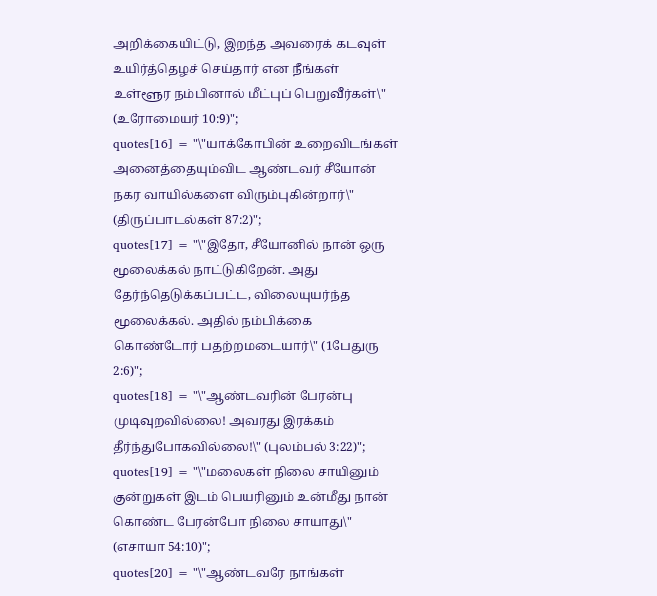அறிக்கையிட்டு, இறந்த அவரைக் கடவுள் உயிர்த்தெழச் செய்தார் என நீங்கள் உள்ளூர நம்பினால் மீட்புப் பெறுவீர்கள்\" (உரோமையர் 10:9)";
quotes[16] = "\"யாக்கோபின் உறைவிடங்கள் அனைத்தையும்விட ஆண்டவர் சீயோன் நகர வாயில்களை விரும்புகின்றார்\" (திருப்பாடல்கள் 87:2)";
quotes[17] = "\"இதோ, சீயோனில் நான் ஒரு மூலைக்கல் நாட்டுகிறேன். அது தேர்ந்தெடுக்கப்பட்ட, விலையுயர்ந்த மூலைக்கல். அதில் நம்பிக்கை கொண்டோர் பதற்றமடையார்\" (1பேதுரு 2:6)";
quotes[18] = "\"ஆண்டவரின் பேரன்பு முடிவுறவில்லை! அவரது இரக்கம் தீர்ந்துபோகவில்லை!\" (புலம்பல் 3:22)";
quotes[19] = "\"மலைகள் நிலை சாயினும் குன்றுகள் இடம் பெயரினும் உன்மீது நான் கொண்ட பேரன்போ நிலை சாயாது\" (எசாயா 54:10)";
quotes[20] = "\"ஆண்டவரே நாங்கள்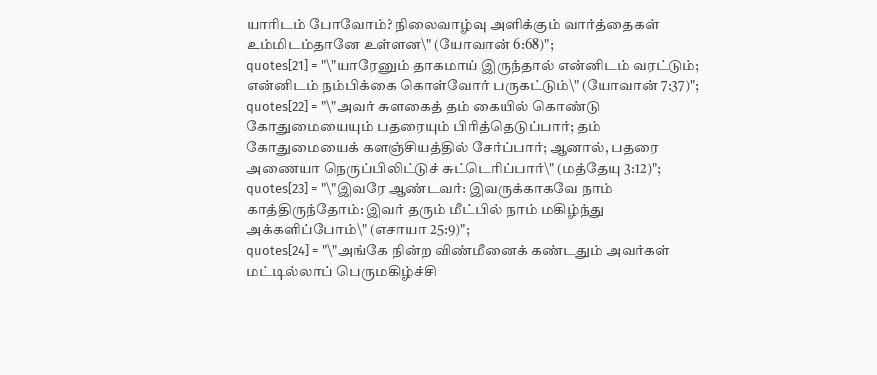யாரிடம் போவோம்? நிலைவாழ்வு அளிக்கும் வார்த்தைகள் உம்மிடம்தானே உள்ளன\" (யோவான் 6:68)";
quotes[21] = "\"யாரேனும் தாகமாய் இருந்தால் என்னிடம் வரட்டும்; என்னிடம் நம்பிக்கை கொள்வோர் பருகட்டும்\" (யோவான் 7:37)";
quotes[22] = "\"அவர் சுளகைத் தம் கையில் கொண்டு கோதுமையையும் பதரையும் பிரித்தெடுப்பார்; தம் கோதுமையைக் களஞ்சியத்தில் சேர்ப்பார்; ஆனால், பதரை அணையா நெருப்பிலிட்டுச் சுட்டெரிப்பார்\" (மத்தேயு 3:12)";
quotes[23] = "\"இவரே ஆண்டவர்: இவருக்காகவே நாம் காத்திருந்தோம்: இவர் தரும் மீட்பில் நாம் மகிழ்ந்து அக்களிப்போம்\" (எசாயா 25:9)";
quotes[24] = "\"அங்கே நின்ற விண்மீனைக் கண்டதும் அவர்கள் மட்டில்லாப் பெருமகிழ்ச்சி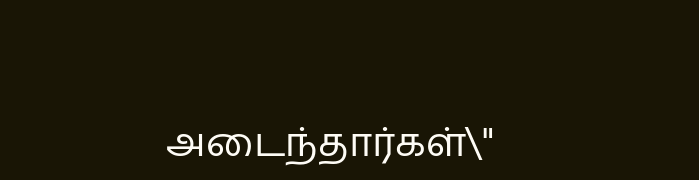அடைந்தார்கள்\"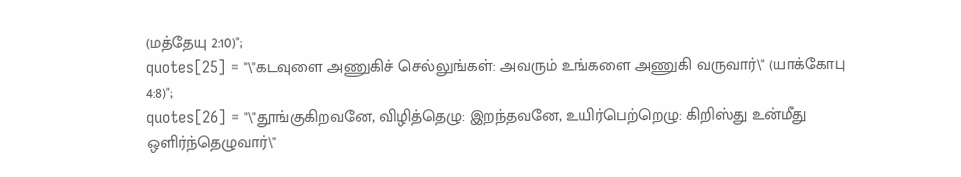(மத்தேயு 2:10)";
quotes[25] = "\"கடவுளை அணுகிச் செல்லுங்கள்: அவரும் உங்களை அணுகி வருவார்\" (யாக்கோபு 4:8)";
quotes[26] = "\"தூங்குகிறவனே, விழித்தெழு: இறந்தவனே, உயிர்பெற்றெழு: கிறிஸ்து உன்மீது ஒளிர்ந்தெழுவார்\"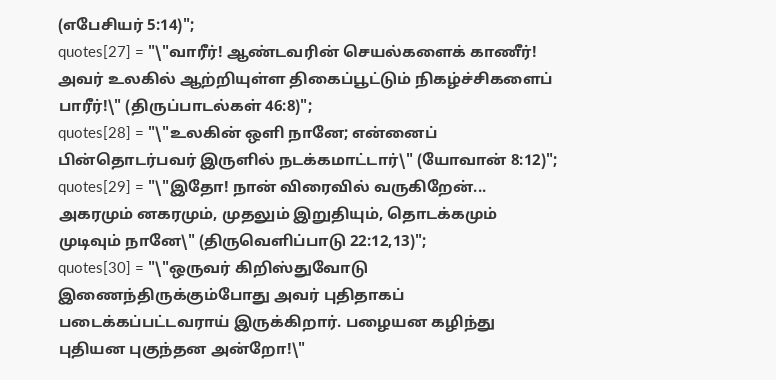(எபேசியர் 5:14)";
quotes[27] = "\"வாரீர்! ஆண்டவரின் செயல்களைக் காணீர்! அவர் உலகில் ஆற்றியுள்ள திகைப்பூட்டும் நிகழ்ச்சிகளைப் பாரீர்!\" (திருப்பாடல்கள் 46:8)";
quotes[28] = "\"உலகின் ஒளி நானே; என்னைப் பின்தொடர்பவர் இருளில் நடக்கமாட்டார்\" (யோவான் 8:12)";
quotes[29] = "\"இதோ! நான் விரைவில் வருகிறேன்... அகரமும் னகரமும், முதலும் இறுதியும், தொடக்கமும் முடிவும் நானே\" (திருவெளிப்பாடு 22:12,13)";
quotes[30] = "\"ஒருவர் கிறிஸ்துவோடு இணைந்திருக்கும்போது அவர் புதிதாகப் படைக்கப்பட்டவராய் இருக்கிறார். பழையன கழிந்து புதியன புகுந்தன அன்றோ!\"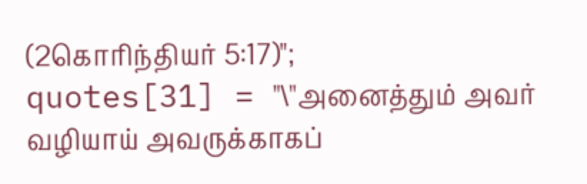(2கொரிந்தியர் 5:17)";
quotes[31] = "\"அனைத்தும் அவர் வழியாய் அவருக்காகப்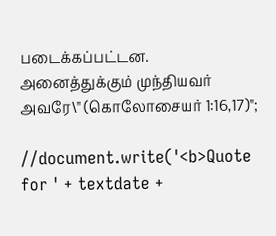படைக்கப்பட்டன. அனைத்துக்கும் முந்தியவர் அவரே\" (கொலோசையர் 1:16,17)";

//document.write('<b>Quote for ' + textdate +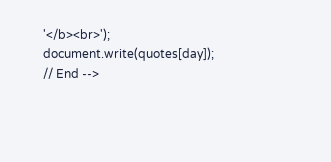'</b><br>');
document.write(quotes[day]);
// End -->